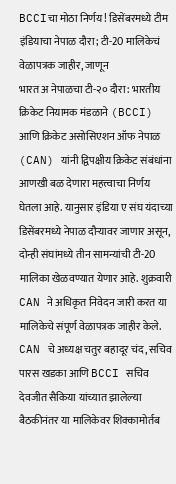BCCIचा मोठा निर्णय! डिसेंबरमध्ये टीम इंडियाचा नेपाळ दौरा; टी-20 मालिकेचं वेळापत्रक जाहीर, जाणून
भारत अ नेपाळचा टी-२० दौरा: भारतीय क्रिकेट नियामक मंडळाने (BCCI) आणि क्रिकेट असोसिएशन ऑफ नेपाळ (CAN) यांनी द्विपक्षीय क्रिकेट संबंधांना आणखी बळ देणारा महत्त्वाचा निर्णय घेतला आहे. यानुसार इंडिया ए संघ यंदाच्या डिसेंबरमध्ये नेपाळ दौऱ्यावर जाणार असून, दोन्ही संघांमध्ये तीन सामन्यांची टी-20 मालिका खेळवण्यात येणार आहे. शुक्रवारी CAN ने अधिकृत निवेदन जारी करत या मालिकेचे संपूर्ण वेळापत्रक जाहीर केले.
CAN चे अध्यक्ष चतुर बहादूर चंद, सचिव पारस खडका आणि BCCI सचिव देवजीत सैकिया यांच्यात झालेल्या बैठकीनंतर या मालिकेवर शिक्कामोर्तब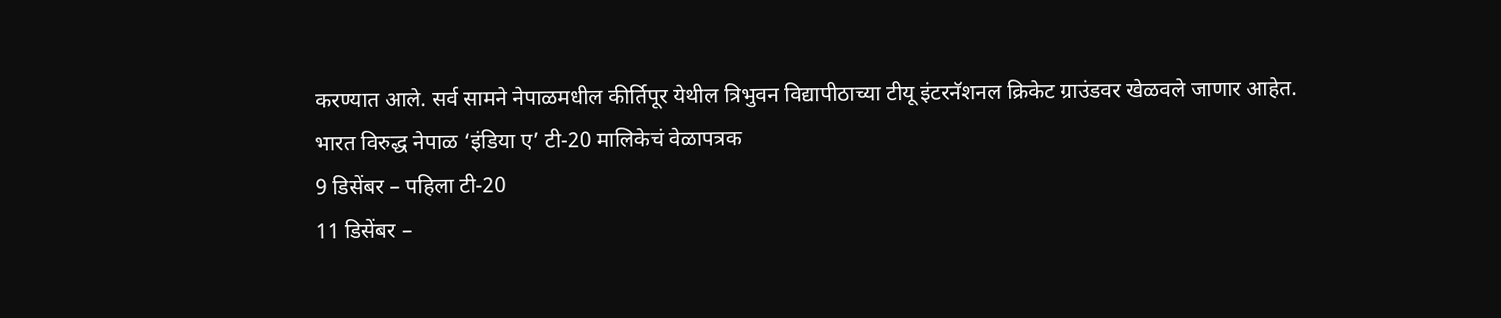करण्यात आले. सर्व सामने नेपाळमधील कीर्तिपूर येथील त्रिभुवन विद्यापीठाच्या टीयू इंटरनॅशनल क्रिकेट ग्राउंडवर खेळवले जाणार आहेत.
भारत विरुद्ध नेपाळ ‘इंडिया ए’ टी-20 मालिकेचं वेळापत्रक
9 डिसेंबर – पहिला टी-20
11 डिसेंबर –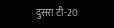दुसरा टी-20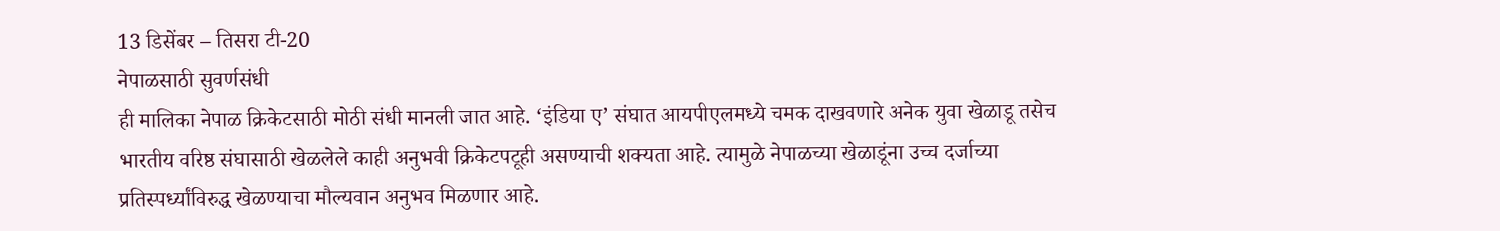13 डिसेंबर – तिसरा टी-20
नेपाळसाठी सुवर्णसंधी
ही मालिका नेपाळ क्रिकेटसाठी मोठी संधी मानली जात आहे. ‘इंडिया ए’ संघात आयपीएलमध्ये चमक दाखवणारे अनेक युवा खेळाडू तसेच भारतीय वरिष्ठ संघासाठी खेळलेले काही अनुभवी क्रिकेटपटूही असण्याची शक्यता आहे. त्यामुळे नेपाळच्या खेळाडूंना उच्च दर्जाच्या प्रतिस्पर्ध्यांविरुद्ध खेळण्याचा मौल्यवान अनुभव मिळणार आहे.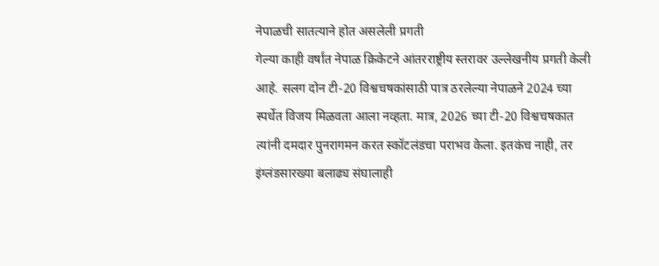नेपाळची सातत्याने होत असलेली प्रगती
गेल्या काही वर्षांत नेपाळ क्रिकेटने आंतरराष्ट्रीय स्तरावर उल्लेखनीय प्रगती केली आहे. सलग दोन टी-20 विश्वचषकांसाठी पात्र ठरलेल्या नेपाळने 2024 च्या स्पर्धेत विजय मिळवता आला नव्हता. मात्र, 2026 च्या टी-20 विश्वचषकात त्यांनी दमदार पुनरागमन करत स्कॉटलंडचा पराभव केला. इतकंच नाही, तर इंग्लंडसारख्या बलाढ्य संघालाही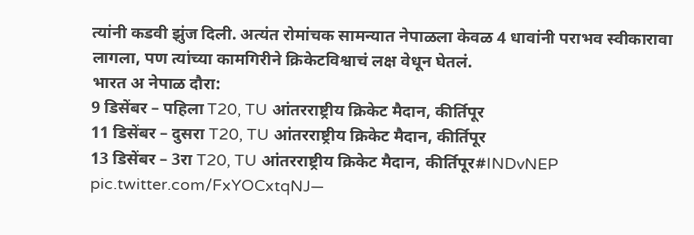त्यांनी कडवी झुंज दिली. अत्यंत रोमांचक सामन्यात नेपाळला केवळ 4 धावांनी पराभव स्वीकारावा लागला, पण त्यांच्या कामगिरीने क्रिकेटविश्वाचं लक्ष वेधून घेतलं.
भारत अ नेपाळ दौरा:
9 डिसेंबर – पहिला T20, TU आंतरराष्ट्रीय क्रिकेट मैदान, कीर्तिपूर
11 डिसेंबर – दुसरा T20, TU आंतरराष्ट्रीय क्रिकेट मैदान, कीर्तिपूर
13 डिसेंबर – 3रा T20, TU आंतरराष्ट्रीय क्रिकेट मैदान, कीर्तिपूर#INDvNEP pic.twitter.com/FxYOCxtqNJ—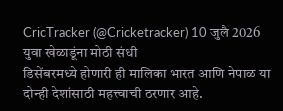CricTracker (@Cricketracker) 10 जुलै 2026
युवा खेळाडूंना मोठी संधी
डिसेंबरमध्ये होणारी ही मालिका भारत आणि नेपाळ या दोन्ही देशांसाठी महत्त्वाची ठरणार आहे.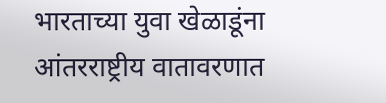भारताच्या युवा खेळाडूंना आंतरराष्ट्रीय वातावरणात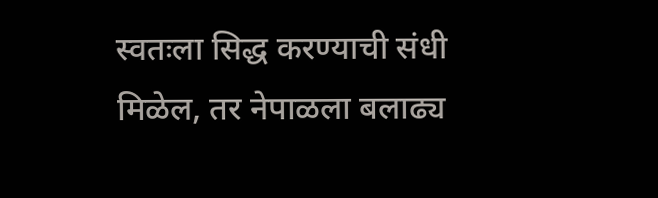स्वतःला सिद्ध करण्याची संधी मिळेल, तर नेपाळला बलाढ्य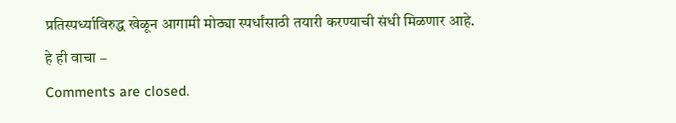प्रतिस्पर्ध्याविरुद्ध खेळून आगामी मोठ्या स्पर्धांसाठी तयारी करण्याची संधी मिळणार आहे.
हे ही वाचा –
Comments are closed.